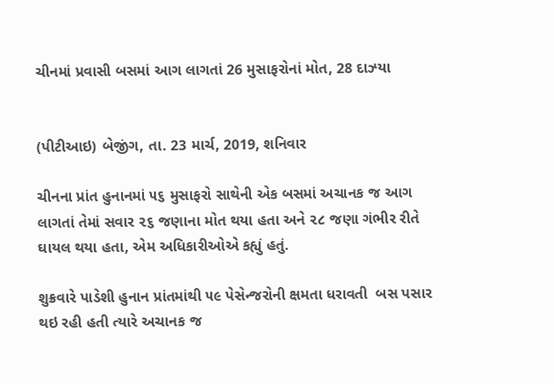ચીનમાં પ્રવાસી બસમાં આગ લાગતાં 26 મુસાફરોનાં મોત, 28 દાઝ્યા


(પીટીઆઇ) બેજીંગ, તા. 23 માર્ચ, 2019, શનિવાર

ચીનના પ્રાંત હુનાનમાં ૫૬ મુસાફરો સાથેની એક બસમાં અચાનક જ આગ લાગતાં તેમાં સવાર ૨૬ જણાના મોત થયા હતા અને ૨૮ જણા ગંભીર રીતે ઘાયલ થયા હતા, એમ અધિકારીઓએ કહ્યું હતું.

શુક્રવારે પાડેશી હુનાન પ્રાંતમાંથી ૫૯ પેસેન્જરોની ક્ષમતા ધરાવતી  બસ પસાર થઇ રહી હતી ત્યારે અચાનક જ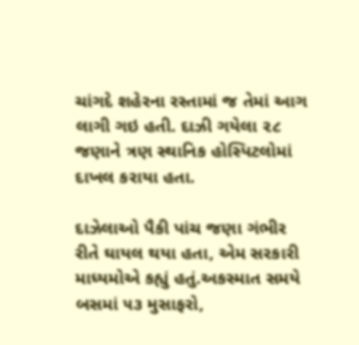ચાંગદે શહેરના રસ્તામાં જ તેમાં આગ લાગી ગઇ હતી. દાઝી ગયેલા ૨૮ જણાને ત્રણ સ્થાનિક હોસ્પિટલોમાં દાખલ કરાયા હતા.

દાઝેલાઓ પૈકી પાંચ જણા ગંભીર રીતે ઘાયલ થયા હતા, એમ સરકારી માધ્યમોએ કહ્યું હતું.અકસ્માત સમયે બસમાં ૫૩ મુસાફરો,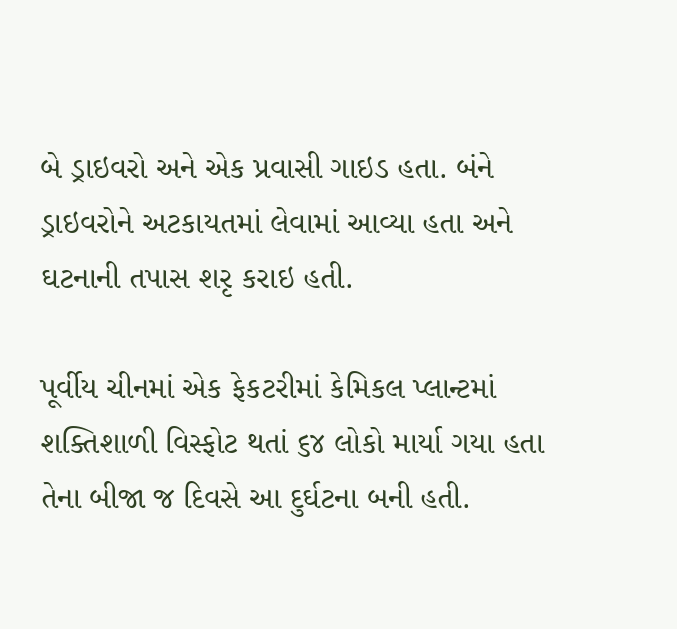બે ડ્રાઇવરો અને એક પ્રવાસી ગાઇડ હતા. બંને ડ્રાઇવરોને અટકાયતમાં લેવામાં આવ્યા હતા અને ઘટનાની તપાસ શરૃ કરાઇ હતી.

પૂર્વીય ચીનમાં એક ફેકટરીમાં કેમિકલ પ્લાન્ટમાં શક્તિશાળી વિસ્ફોટ થતાં ૬૪ લોકો માર્યા ગયા હતા તેના બીજા જ દિવસે આ દુર્ઘટના બની હતી.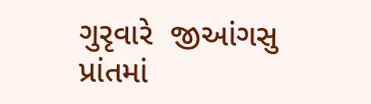ગુરૃવારે  જીઆંગસુ પ્રાંતમાં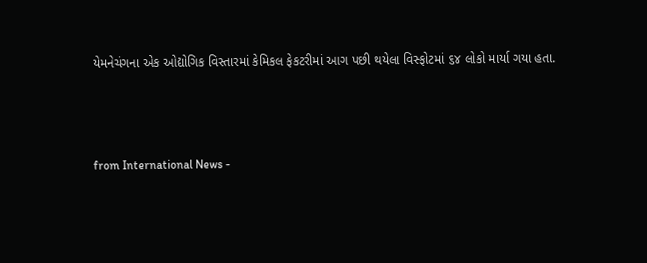યેમનેચંગના એક ઓદ્યોગિક વિસ્તારમાં કેમિકલ ફેકટરીમાં આગ પછી થયેલા વિસ્ફોટમાં ૬૪ લોકો માર્યા ગયા હતા.



from International News -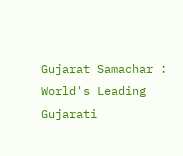Gujarat Samachar : World's Leading Gujarati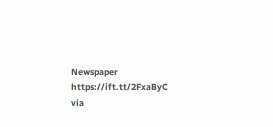Newspaper https://ift.tt/2FxaByC
via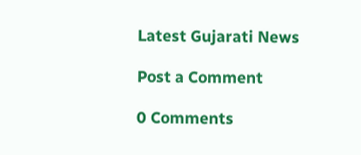Latest Gujarati News

Post a Comment

0 Comments